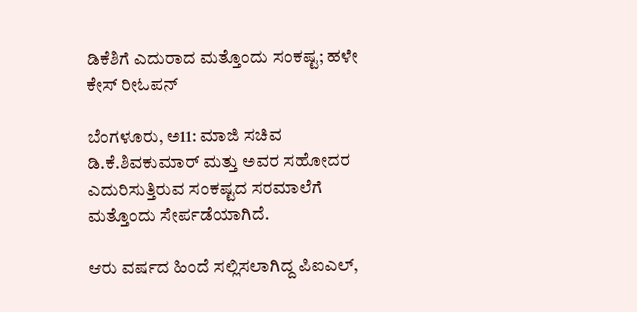ಡಿಕೆಶಿಗೆ ಎದುರಾದ ಮತ್ತೊಂದು ಸಂಕಷ್ಟ; ಹಳೇ ಕೇಸ್ ರೀಓಪನ್

ಬೆಂಗಳೂರು, ಅ11: ಮಾಜಿ ಸಚಿವ ಡಿ.ಕೆ.ಶಿವಕುಮಾರ್ ಮತ್ತು ಅವರ ಸಹೋದರ ಎದುರಿಸುತ್ತಿರುವ ಸಂಕಷ್ಟದ ಸರಮಾಲೆಗೆ ಮತ್ತೊಂದು ಸೇರ್ಪಡೆಯಾಗಿದೆ.

ಆರು ವರ್ಷದ ಹಿಂದೆ ಸಲ್ಲಿಸಲಾಗಿದ್ದ ಪಿಐಎಲ್,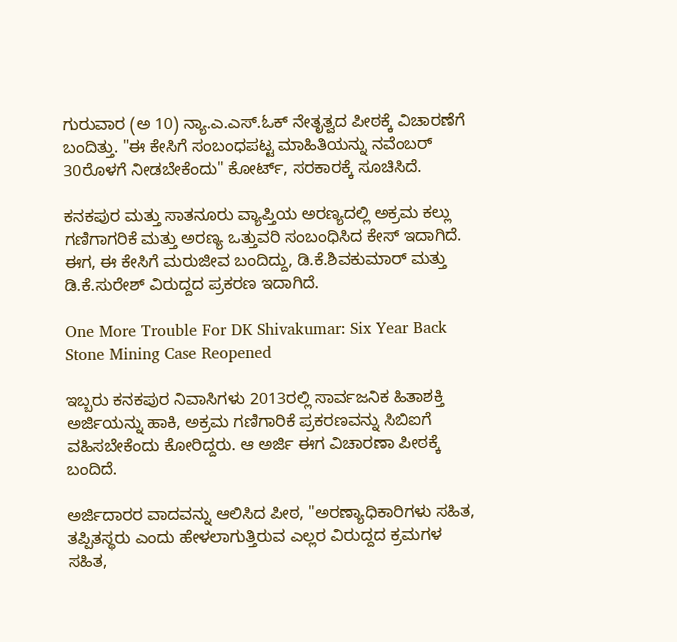ಗುರುವಾರ (ಅ 10) ನ್ಯಾ.ಎ.ಎಸ್.ಓಕ್ ನೇತೃತ್ವದ ಪೀಠಕ್ಕೆ ವಿಚಾರಣೆಗೆ ಬಂದಿತ್ತು. "ಈ ಕೇಸಿಗೆ ಸಂಬಂಧಪಟ್ಟ ಮಾಹಿತಿಯನ್ನು ನವೆಂಬರ್ 30ರೊಳಗೆ ನೀಡಬೇಕೆಂದು" ಕೋರ್ಟ್, ಸರಕಾರಕ್ಕೆ ಸೂಚಿಸಿದೆ.

ಕನಕಪುರ ಮತ್ತು ಸಾತನೂರು ವ್ಯಾಪ್ತಿಯ ಅರಣ್ಯದಲ್ಲಿ ಅಕ್ರಮ ಕಲ್ಲು ಗಣಿಗಾಗರಿಕೆ ಮತ್ತು ಅರಣ್ಯ ಒತ್ತುವರಿ ಸಂಬಂಧಿಸಿದ ಕೇಸ್ ಇದಾಗಿದೆ. ಈಗ, ಈ ಕೇಸಿಗೆ ಮರುಜೀವ ಬಂದಿದ್ದು, ಡಿ.ಕೆ.ಶಿವಕುಮಾರ್ ಮತ್ತು ಡಿ.ಕೆ.ಸುರೇಶ್ ವಿರುದ್ದದ ಪ್ರಕರಣ ಇದಾಗಿದೆ.

One More Trouble For DK Shivakumar: Six Year Back Stone Mining Case Reopened

ಇಬ್ಬರು ಕನಕಪುರ ನಿವಾಸಿಗಳು 2013ರಲ್ಲಿ ಸಾರ್ವಜನಿಕ ಹಿತಾಶಕ್ತಿ ಅರ್ಜಿಯನ್ನು ಹಾಕಿ, ಅಕ್ರಮ ಗಣಿಗಾರಿಕೆ ಪ್ರಕರಣವನ್ನು ಸಿಬಿಐಗೆ ವಹಿಸಬೇಕೆಂದು ಕೋರಿದ್ದರು. ಆ ಅರ್ಜಿ ಈಗ ವಿಚಾರಣಾ ಪೀಠಕ್ಕೆ ಬಂದಿದೆ.

ಅರ್ಜಿದಾರರ ವಾದವನ್ನು ಆಲಿಸಿದ ಪೀಠ, "ಅರಣ್ಯಾಧಿಕಾರಿಗಳು ಸಹಿತ, ತಪ್ಪಿತಸ್ಥರು ಎಂದು ಹೇಳಲಾಗುತ್ತಿರುವ ಎಲ್ಲರ ವಿರುದ್ದದ ಕ್ರಮಗಳ ಸಹಿತ,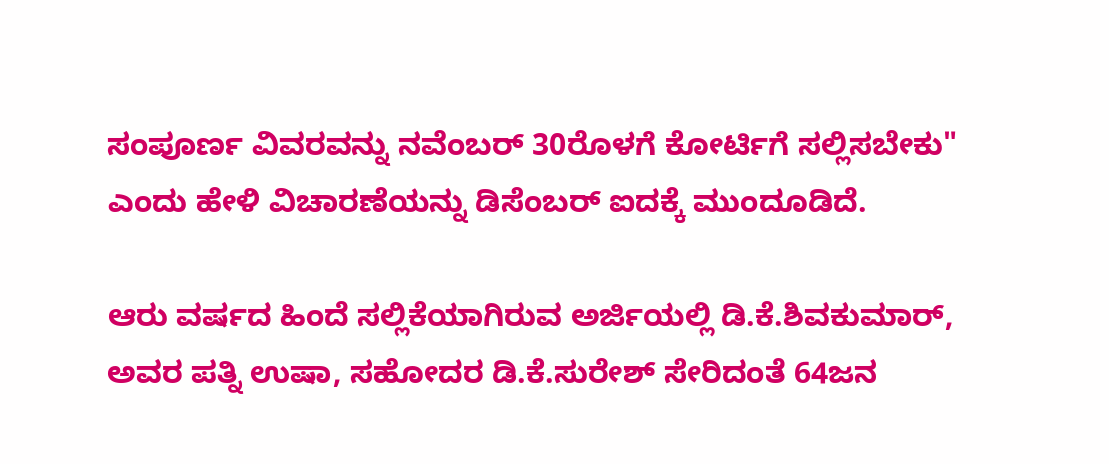ಸಂಪೂರ್ಣ ವಿವರವನ್ನು ನವೆಂಬರ್ 30ರೊಳಗೆ ಕೋರ್ಟಿಗೆ ಸಲ್ಲಿಸಬೇಕು" ಎಂದು ಹೇಳಿ ವಿಚಾರಣೆಯನ್ನು ಡಿಸೆಂಬರ್ ಐದಕ್ಕೆ ಮುಂದೂಡಿದೆ.

ಆರು ವರ್ಷದ ಹಿಂದೆ ಸಲ್ಲಿಕೆಯಾಗಿರುವ ಅರ್ಜಿಯಲ್ಲಿ ಡಿ.ಕೆ.ಶಿವಕುಮಾರ್, ಅವರ ಪತ್ನಿ ಉಷಾ, ಸಹೋದರ ಡಿ.ಕೆ.ಸುರೇಶ್ ಸೇರಿದಂತೆ 64ಜನ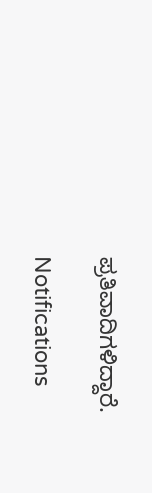ಪ್ರತಿವಾದಿಗಳಿದ್ದಾರೆ.

Notifications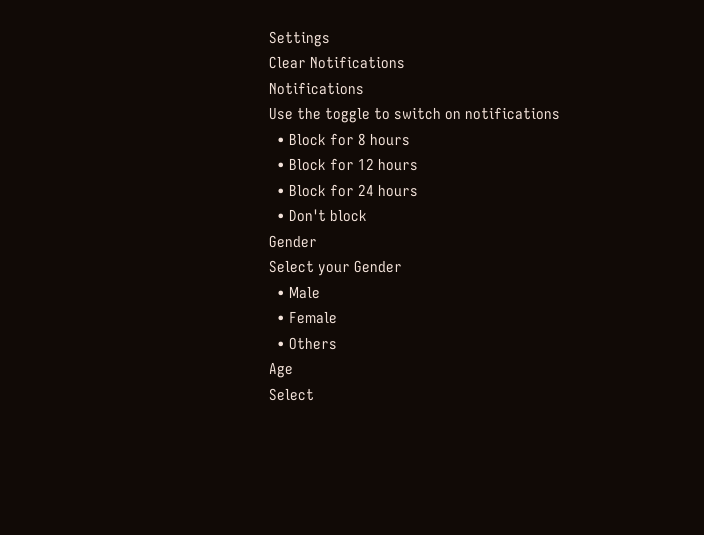Settings
Clear Notifications
Notifications
Use the toggle to switch on notifications
  • Block for 8 hours
  • Block for 12 hours
  • Block for 24 hours
  • Don't block
Gender
Select your Gender
  • Male
  • Female
  • Others
Age
Select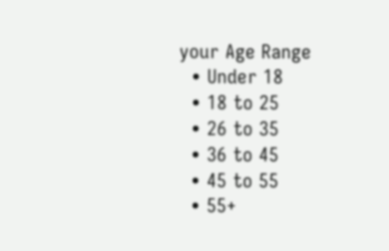your Age Range
  • Under 18
  • 18 to 25
  • 26 to 35
  • 36 to 45
  • 45 to 55
  • 55+